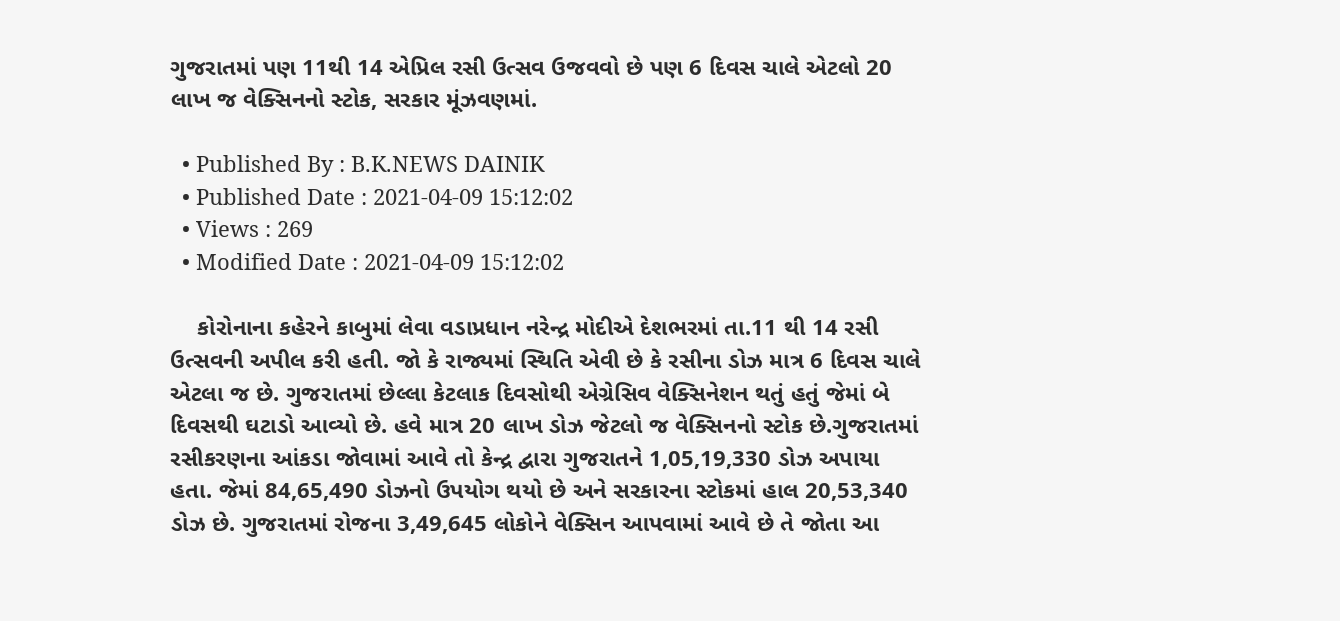ગુજરાતમાં પણ 11થી 14 એપ્રિલ રસી ઉત્સવ ઉજવવો છે પણ 6 દિવસ ચાલે એટલો 20 લાખ જ વેક્સિનનો સ્ટોક, સરકાર મૂંઝવણમાં.

  • Published By : B.K.NEWS DAINIK
  • Published Date : 2021-04-09 15:12:02
  • Views : 269
  • Modified Date : 2021-04-09 15:12:02

    કોરોનાના કહેરને કાબુમાં લેવા વડાપ્રધાન નરેન્દ્ર મોદીએ દેશભરમાં તા.11 થી 14 રસી ઉત્સવની અપીલ કરી હતી. જો કે રાજ્યમાં સ્થિતિ એવી છે કે રસીના ડોઝ માત્ર 6 દિવસ ચાલે એટલા જ છે. ગુજરાતમાં છેલ્લા કેટલાક દિવસોથી એગ્રેસિવ વેક્સિનેશન થતું હતું જેમાં બે દિવસથી ઘટાડો આવ્યો છે. હવે માત્ર 20 લાખ ડોઝ જેટલો જ વેક્સિનનો સ્ટોક છે.ગુજરાતમાં રસીકરણના આંકડા જોવામાં આવે તો કેન્દ્ર દ્વારા ગુજરાતને 1,05,19,330 ડોઝ અપાયા હતા. જેમાં 84,65,490 ડોઝનો ઉપયોગ થયો છે અને સરકારના સ્ટોકમાં હાલ 20,53,340 ડોઝ છે. ગુજરાતમાં રોજના 3,49,645 લોકોને વેક્સિન આપવામાં આવે છે તે જોતા આ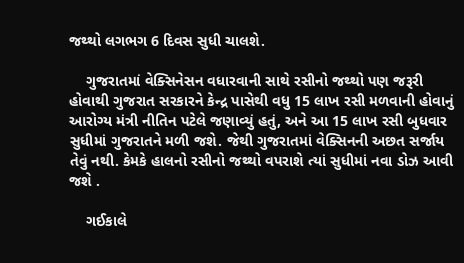જથ્થો લગભગ 6 દિવસ સુધી ચાલશે.

    ગુજરાતમાં વેક્સિનેસન વધારવાની સાથે રસીનો જથ્થો પણ જરૂરી હોવાથી ગુજરાત સરકારને કેન્દ્ર પાસેથી વધુ 15 લાખ રસી મળવાની હોવાનું આરોગ્ય મંત્રી નીતિન પટેલે જણાવ્યું હતું, અને આ 15 લાખ રસી બુધવાર સુધીમાં ગુજરાતને મળી જશે. જેથી ગુજરાતમાં વેક્સિનની અછત સર્જાય તેવું નથી. કેમકે હાલનો રસીનો જથ્થો વપરાશે ત્યાં સુધીમાં નવા ડોઝ આવી જશે .

    ગઈકાલે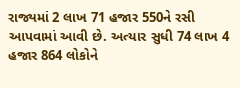રાજ્યમાં 2 લાખ 71 હજાર 550ને રસી આપવામાં આવી છે. અત્યાર સુધી 74 લાખ 4 હજાર 864 લોકોને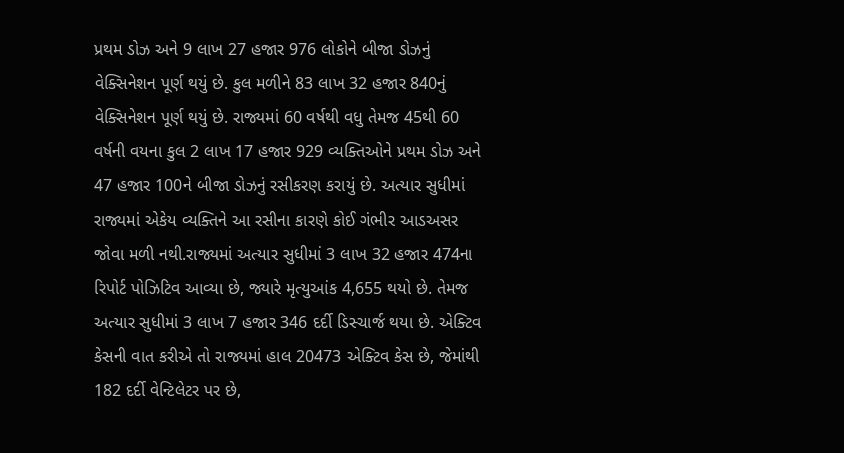પ્રથમ ડોઝ અને 9 લાખ 27 હજાર 976 લોકોને બીજા ડોઝનું વેક્સિનેશન પૂર્ણ થયું છે. કુલ મળીને 83 લાખ 32 હજાર 840નું વેક્સિનેશન પૂર્ણ થયું છે. રાજ્યમાં 60 વર્ષથી વધુ તેમજ 45થી 60 વર્ષની વયના કુલ 2 લાખ 17 હજાર 929 વ્યક્તિઓને પ્રથમ ડોઝ અને 47 હજાર 100ને બીજા ડોઝનું રસીકરણ કરાયું છે. અત્યાર સુધીમાં રાજ્યમાં એકેય વ્યક્તિને આ રસીના કારણે કોઈ ગંભીર આડઅસર જોવા મળી નથી.રાજ્યમાં અત્યાર સુધીમાં 3 લાખ 32 હજાર 474ના રિપોર્ટ પોઝિટિવ આવ્યા છે, જ્યારે મૃત્યુઆંક 4,655 થયો છે. તેમજ અત્યાર સુધીમાં 3 લાખ 7 હજાર 346 દર્દી ડિસ્ચાર્જ થયા છે. એક્ટિવ કેસની વાત કરીએ તો રાજ્યમાં હાલ 20473 એક્ટિવ કેસ છે, જેમાંથી 182 દર્દી વેન્ટિલેટર પર છે,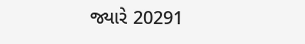જ્યારે 20291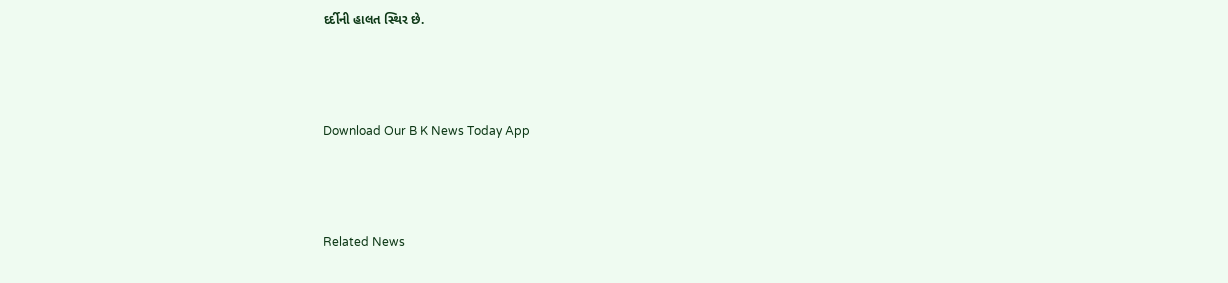દર્દીની હાલત સ્થિર છે.



Download Our B K News Today App



Related News